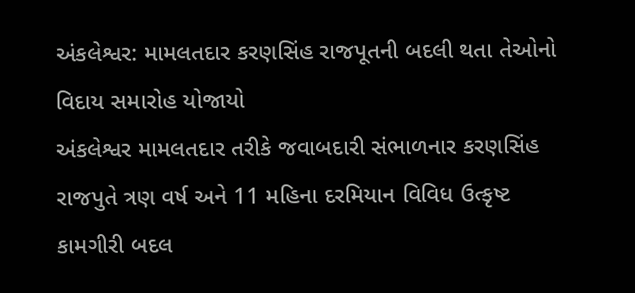અંકલેશ્વર: મામલતદાર કરણસિંહ રાજપૂતની બદલી થતા તેઓનો વિદાય સમારોહ યોજાયો
અંકલેશ્વર મામલતદાર તરીકે જવાબદારી સંભાળનાર કરણસિંહ રાજપુતે ત્રણ વર્ષ અને 11 મહિના દરમિયાન વિવિધ ઉત્કૃષ્ટ કામગીરી બદલ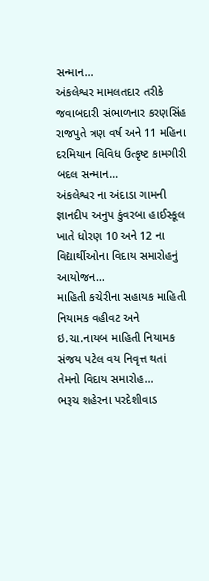સન્માન…
અંકલેશ્વર મામલતદાર તરીકે જવાબદારી સંભાળનાર કરણસિંહ રાજપુતે ત્રણ વર્ષ અને 11 મહિના દરમિયાન વિવિધ ઉત્કૃષ્ટ કામગીરી બદલ સન્માન…
અંકલેશ્વર ના અંદાડા ગામની જ્ઞાનદીપ અનુપ કુંવરબા હાઈસ્કૂલ ખાતે ધોરણ 10 અને 12 ના વિદ્યાર્થીઓના વિદાય સમારોહનું આયોજન…
માહિતી કચેરીના સહાયક માહિતી નિયામક વહીવટ અને ઇ.ચા.નાયબ માહિતી નિયામક સંજય પટેલ વય નિવૃત્ત થતાં તેમનો વિદાય સમારોહ…
ભરૂચ શહેરના પરદેશીવાડ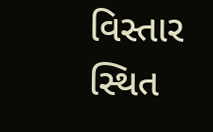વિસ્તાર સ્થિત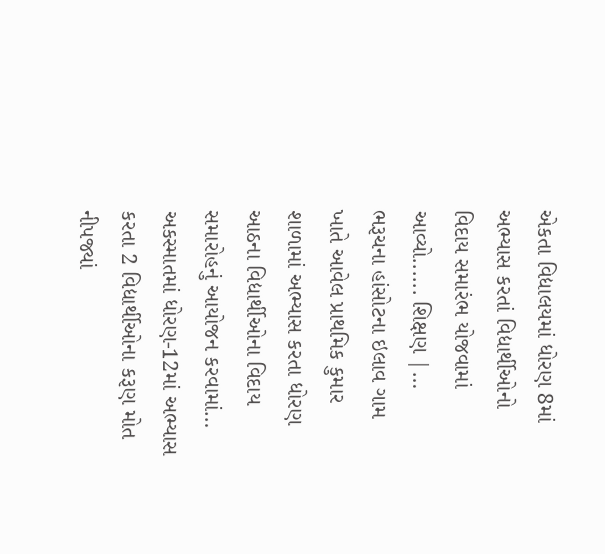એકતા વિદ્યાલયમાં ધોરણ 8માં અભ્યાસ કરતાં વિદ્યાર્થીઓનો વિદાય સમારંભ યોજવામાં આવ્યો...... શિક્ષણ |…
ભરૂચના હાંસોટના ઇલાવ ગામ ખાતે આવેલ પ્રાથમિક કુમાર શાળામાં અભ્યાસ કરતા ધોરણ આઠના વિદ્યાર્થીઓના વિદાય સમારોહનું આયોજન કરવામાં…
અકસ્માતમાં ધોરણ-12માં અભ્યાસ કરતા 2 વિદ્યાર્થીઓના કરૂણ મોત નીપજ્યાં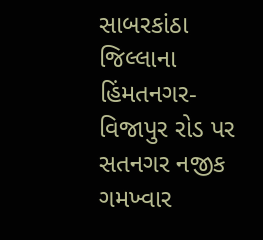સાબરકાંઠા જિલ્લાના હિંમતનગર-વિજાપુર રોડ પર સતનગર નજીક ગમખ્વાર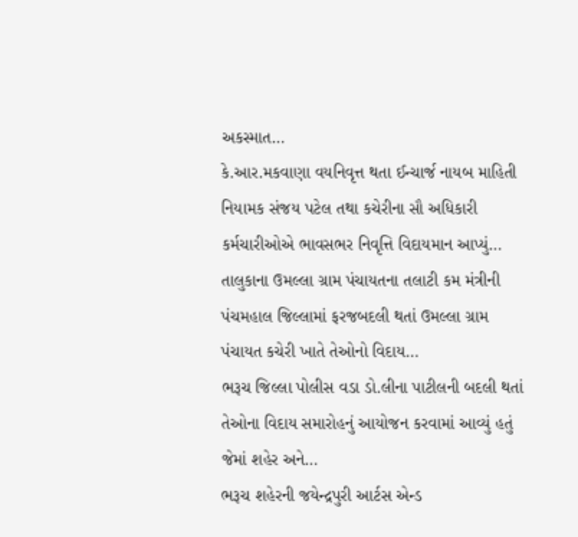અકસ્માત…
કે.આર.મકવાણા વયનિવૃત્ત થતા ઈન્ચાર્જ નાયબ માહિતી નિયામક સંજય પટેલ તથા કચેરીના સૌ અધિકારી કર્મચારીઓએ ભાવસભર નિવૃત્તિ વિદાયમાન આપ્યું…
તાલુકાના ઉમલ્લા ગ્રામ પંચાયતના તલાટી કમ મંત્રીની પંચમહાલ જિલ્લામાં ફરજબદલી થતાં ઉમલ્લા ગ્રામ પંચાયત કચેરી ખાતે તેઓનો વિદાય…
ભરૂચ જિલ્લા પોલીસ વડા ડો.લીના પાટીલની બદલી થતાં તેઓના વિદાય સમારોહનું આયોજન કરવામાં આવ્યું હતું જેમાં શહેર અને…
ભરૂચ શહેરની જયેન્દ્રપુરી આર્ટસ એન્ડ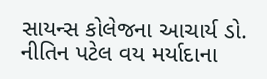સાયન્સ કોલેજના આચાર્ય ડો. નીતિન પટેલ વય મર્યાદાના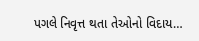પગલે નિવૃત્ત થતા તેઓનો વિદાય…